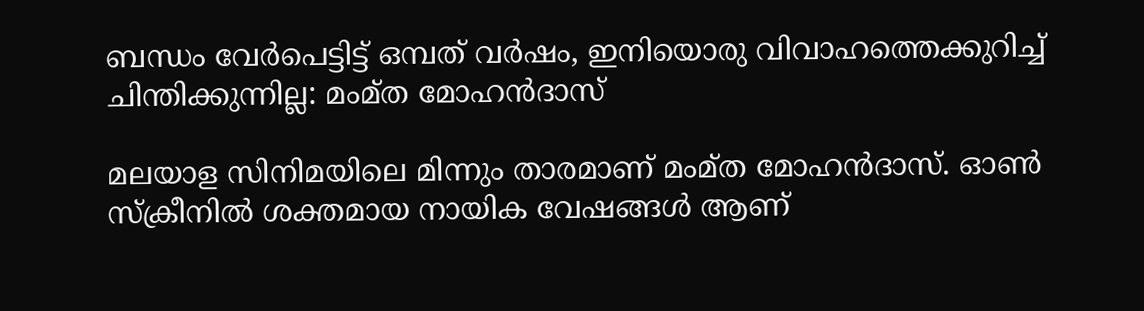ബന്ധം വേര്‍പെട്ടിട്ട് ഒമ്പത് വര്‍ഷം, ഇനിയൊരു വിവാഹത്തെക്കുറിച്ച് ചിന്തിക്കുന്നില്ല: മംമ്ത മോഹന്‍ദാസ്

മലയാള സിനിമയിലെ മിന്നും താരമാണ് മംമ്ത മോഹന്‍ദാസ്. ഓണ്‍ സ്‌ക്രീനില്‍ ശക്തമായ നായിക വേഷങ്ങള്‍ ആണ്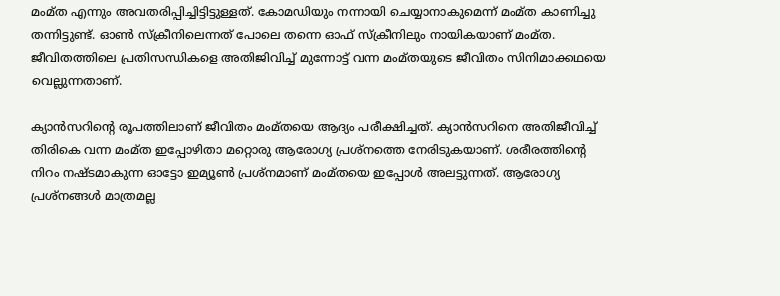മംമ്ത എന്നും അവതരിപ്പിച്ചിട്ടിട്ടുള്ളത്. കോമഡിയും നന്നായി ചെയ്യാനാകുമെന്ന് മംമ്ത കാണിച്ചു തന്നിട്ടുണ്ട്. ഓണ്‍ സ്‌ക്രീനിലെന്നത് പോലെ തന്നെ ഓഫ് സ്‌ക്രീനിലും നായികയാണ് മംമ്ത. ജീവിതത്തിലെ പ്രതിസന്ധികളെ അതിജിവിച്ച് മുന്നോട്ട് വന്ന മംമ്തയുടെ ജീവിതം സിനിമാക്കഥയെ വെല്ലുന്നതാണ്.

ക്യാന്‍സറിന്റെ രൂപത്തിലാണ് ജീവിതം മംമ്തയെ ആദ്യം പരീക്ഷിച്ചത്. ക്യാന്‍സറിനെ അതിജീവിച്ച് തിരികെ വന്ന മംമ്ത ഇപ്പോഴിതാ മറ്റൊരു ആരോഗ്യ പ്രശ്‌നത്തെ നേരിടുകയാണ്. ശരീരത്തിന്റെ നിറം നഷ്ടമാകുന്ന ഓട്ടോ ഇമ്യൂണ്‍ പ്രശ്‌നമാണ് മംമ്തയെ ഇപ്പോള്‍ അലട്ടുന്നത്. ആരോഗ്യ പ്രശ്‌നങ്ങള്‍ മാത്രമല്ല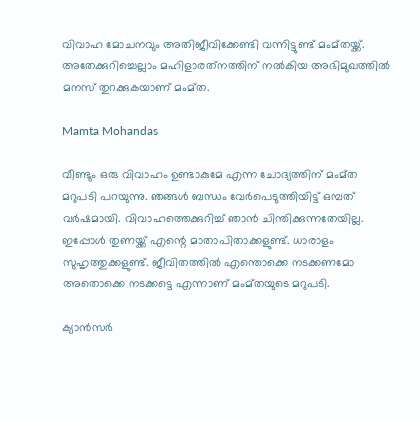വിവാഹ മോചനവും അതിജീവിക്കേണ്ടി വന്നിട്ടുണ്ട് മംമ്തയ്ക്ക്. അതേക്കുറിച്ചെല്ലാം മഹിളാരത്‌നത്തിന് നല്‍കിയ അഭിമുഖത്തില്‍ മനസ് തുറക്കുകയാണ് മംമ്ത.

Mamta Mohandas

വീണ്ടും ഒരു വിവാഹം ഉണ്ടാകുമേ എന്ന ചോദ്യത്തിന് മംമ്ത മറുപടി പറയുന്നു. ഞങ്ങള്‍ ബന്ധം വേര്‍പെടുത്തിയിട്ട് ഒമ്പത് വര്‍ഷമായി. വിവാഹത്തെക്കുറിച്ച് ഞാന്‍ ചിന്തിക്കുന്നതേയില്ല. ഇപ്പോള്‍ തുണയ്ക്ക് എന്റെ മാതാപിതാക്കളുണ്ട്. ധാരാളം സുഹൃത്തുക്കളുണ്ട്. ജീവിതത്തില്‍ എന്തൊക്കെ നടക്കണമോ അതൊക്കെ നടക്കട്ടെ എന്നാണ് മംമ്തയുടെ മറുപടി.

ക്യാന്‍സര്‍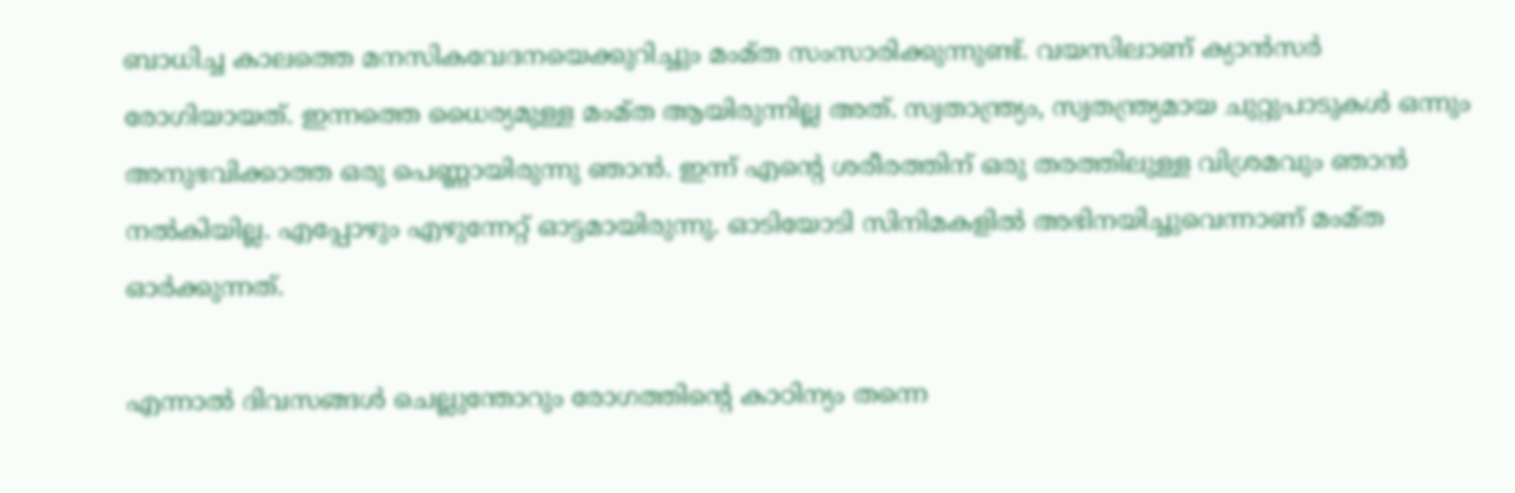ബാധിച്ച കാലത്തെ മനസികവേദനയെക്കുറിച്ചും മംമ്ത സംസാരിക്കുന്നുണ്ട്. വയസിലാണ് ക്യാന്‍സര്‍ രോഗിയായത്. ഇന്നത്തെ ധൈര്യമുള്ള മംമ്ത ആയിരുന്നില്ല അത്. സ്വതാന്ത്ര്യം, സ്വതന്ത്ര്യമായ ചുറ്റുപാടുകള്‍ ഒന്നും അനുഭവിക്കാത്ത ഒരു പെണ്ണായിരുന്നു ഞാന്‍. ഇന്ന് എന്റെ ശരീരത്തിന് ഒരു തരത്തിലുള്ള വിശ്രമവും ഞാന്‍ നല്‍കിയില്ല. എപ്പോഴും എഴുന്നേറ്റ് ഓട്ടമായിരുന്നു. ഓടിയോടി സിനിമകളില്‍ അഭിനയിച്ചുവെന്നാണ് മംമ്ത ഓര്‍ക്കുന്നത്.

എന്നാല്‍ ദിവസങ്ങള്‍ ചെല്ലുന്തോറും രോഗത്തിന്റെ കാഠിന്യം തന്നെ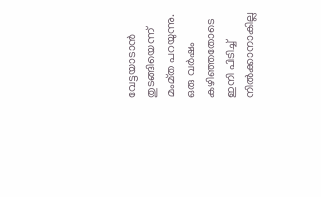വേട്ടയാടാന്‍ തുടങ്ങിയെന്ന് മംമ്ത പറയുന്നു. ഒരു വര്‍ഷം കഴിഞ്ഞതോടെ ഇനി പിടിച്ച് നില്‍ക്കാനാകില്ല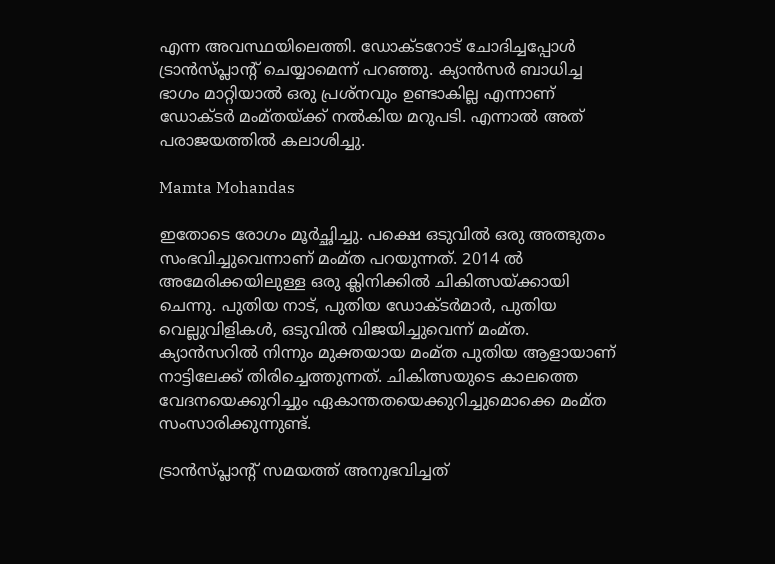എന്ന അവസ്ഥയിലെത്തി. ഡോക്ടറോട് ചോദിച്ചപ്പോള്‍ ട്രാന്‍സ്പ്ലാന്റ് ചെയ്യാമെന്ന് പറഞ്ഞു. ക്യാന്‍സര്‍ ബാധിച്ച ഭാഗം മാറ്റിയാല്‍ ഒരു പ്രശ്‌നവും ഉണ്ടാകില്ല എന്നാണ് ഡോക്ടര്‍ മംമ്തയ്ക്ക് നല്‍കിയ മറുപടി. എന്നാല്‍ അത് പരാജയത്തില്‍ കലാശിച്ചു.

Mamta Mohandas

ഇതോടെ രോഗം മൂര്‍ച്ഛിച്ചു. പക്ഷെ ഒടുവില്‍ ഒരു അത്ഭുതം സംഭവിച്ചുവെന്നാണ് മംമ്ത പറയുന്നത്. 2014 ല്‍ അമേരിക്കയിലുള്ള ഒരു ക്ലിനിക്കില്‍ ചികിത്സയ്ക്കായി ചെന്നു. പുതിയ നാട്, പുതിയ ഡോക്ടര്‍മാര്‍, പുതിയ വെല്ലുവിളികള്‍, ഒടുവില്‍ വിജയിച്ചുവെന്ന് മംമ്ത. ക്യാന്‍സറില്‍ നിന്നും മുക്തയായ മംമ്ത പുതിയ ആളായാണ് നാട്ടിലേക്ക് തിരിച്ചെത്തുന്നത്. ചികിത്സയുടെ കാലത്തെ വേദനയെക്കുറിച്ചും ഏകാന്തതയെക്കുറിച്ചുമൊക്കെ മംമ്ത സംസാരിക്കുന്നുണ്ട്.

ട്രാന്‍സ്പ്ലാന്റ് സമയത്ത് അനുഭവിച്ചത്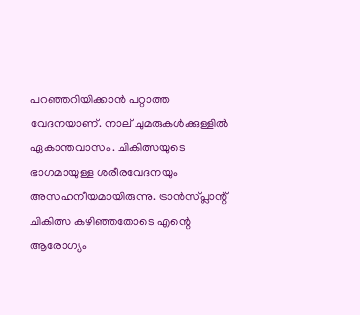പറഞ്ഞറിയിക്കാന്‍ പറ്റാത്ത വേദനയാണ്. നാല് ചുമരുകള്‍ക്കുള്ളില്‍ ഏകാന്തവാസം. ചികിത്സയുടെ ഭാഗമായുള്ള ശരീരവേദനയും അസഹനീയമായിരുന്നു. ട്രാന്‍സ്പ്ലാന്റ് ചികിത്സ കഴിഞ്ഞതോടെ എന്റെ ആരോഗ്യം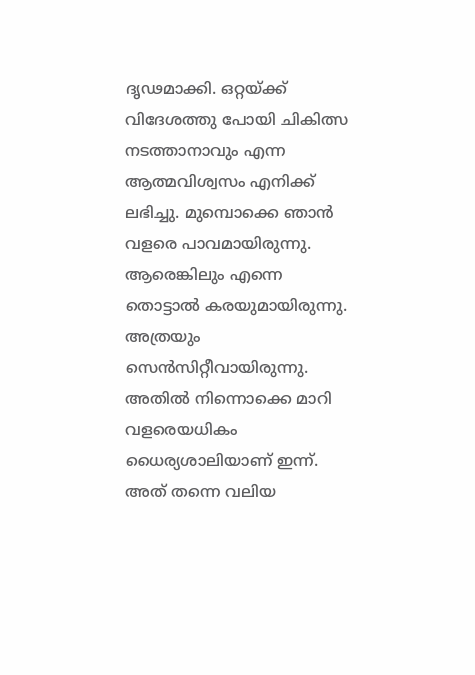ദൃഢമാക്കി. ഒറ്റയ്ക്ക് വിദേശത്തു പോയി ചികിത്സ നടത്താനാവും എന്ന ആത്മവിശ്വസം എനിക്ക് ലഭിച്ചു. മുമ്പൊക്കെ ഞാന്‍ വളരെ പാവമായിരുന്നു. ആരെങ്കിലും എന്നെ തൊട്ടാല്‍ കരയുമായിരുന്നു. അത്രയും സെന്‍സിറ്റീവായിരുന്നു. അതില്‍ നിന്നൊക്കെ മാറി വളരെയധികം ധൈര്യശാലിയാണ് ഇന്ന്. അത് തന്നെ വലിയ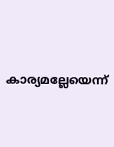കാര്യമല്ലേയെന്ന്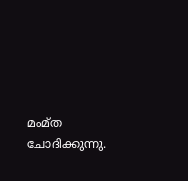മംമ്ത ചോദിക്കുന്നു.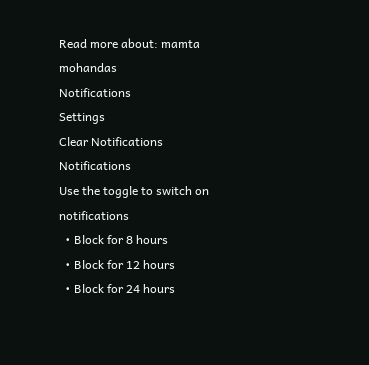Read more about: mamta mohandas
Notifications
Settings
Clear Notifications
Notifications
Use the toggle to switch on notifications
  • Block for 8 hours
  • Block for 12 hours
  • Block for 24 hours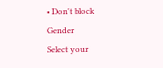• Don't block
Gender
Select your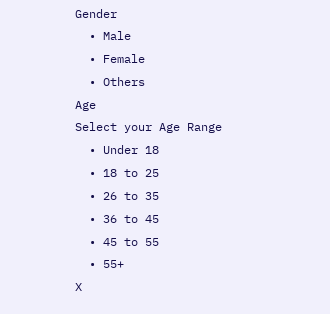Gender
  • Male
  • Female
  • Others
Age
Select your Age Range
  • Under 18
  • 18 to 25
  • 26 to 35
  • 36 to 45
  • 45 to 55
  • 55+
X